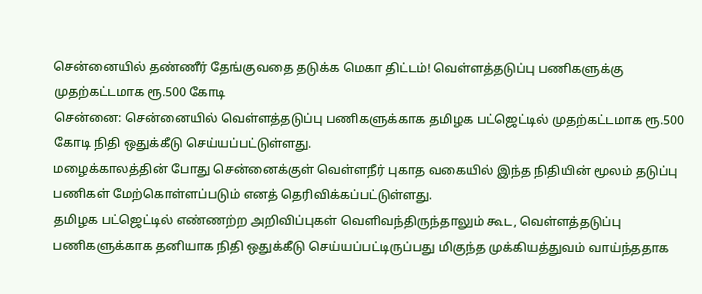சென்னையில் தண்ணீர் தேங்குவதை தடுக்க மெகா திட்டம்! வெள்ளத்தடுப்பு பணிகளுக்கு முதற்கட்டமாக ரூ.500 கோடி
சென்னை: சென்னையில் வெள்ளத்தடுப்பு பணிகளுக்காக தமிழக பட்ஜெட்டில் முதற்கட்டமாக ரூ.500 கோடி நிதி ஒதுக்கீடு செய்யப்பட்டுள்ளது.
மழைக்காலத்தின் போது சென்னைக்குள் வெள்ளநீர் புகாத வகையில் இந்த நிதியின் மூலம் தடுப்பு பணிகள் மேற்கொள்ளப்படும் எனத் தெரிவிக்கப்பட்டுள்ளது.
தமிழக பட்ஜெட்டில் எண்ணற்ற அறிவிப்புகள் வெளிவந்திருந்தாலும் கூட, வெள்ளத்தடுப்பு பணிகளுக்காக தனியாக நிதி ஒதுக்கீடு செய்யப்பட்டிருப்பது மிகுந்த முக்கியத்துவம் வாய்ந்ததாக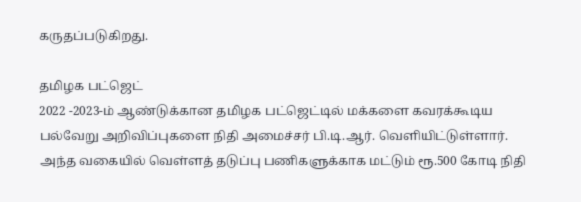கருதப்படுகிறது.

தமிழக பட்ஜெட்
2022 -2023-ம் ஆண்டுக்கான தமிழக பட்ஜெட்டில் மக்களை கவரக்கூடிய பல்வேறு அறிவிப்புகளை நிதி அமைச்சர் பி.டி.ஆர். வெளியிட்டுள்ளார். அந்த வகையில் வெள்ளத் தடுப்பு பணிகளுக்காக மட்டும் ரூ.500 கோடி நிதி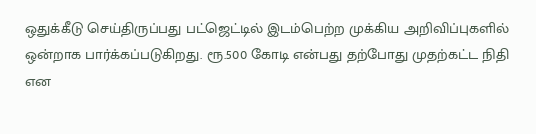ஒதுக்கீடு செய்திருப்பது பட்ஜெட்டில் இடம்பெற்ற முக்கிய அறிவிப்புகளில் ஒன்றாக பார்க்கப்படுகிறது. ரூ.500 கோடி என்பது தற்போது முதற்கட்ட நிதி என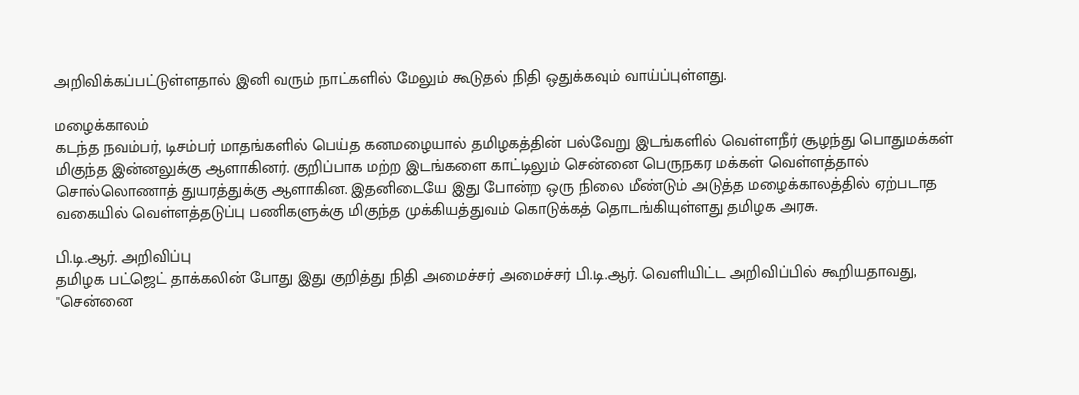அறிவிக்கப்பட்டுள்ளதால் இனி வரும் நாட்களில் மேலும் கூடுதல் நிதி ஒதுக்கவும் வாய்ப்புள்ளது.

மழைக்காலம்
கடந்த நவம்பர், டிசம்பர் மாதங்களில் பெய்த கனமழையால் தமிழகத்தின் பல்வேறு இடங்களில் வெள்ளநீர் சூழந்து பொதுமக்கள் மிகுந்த இன்னலுக்கு ஆளாகினர். குறிப்பாக மற்ற இடங்களை காட்டிலும் சென்னை பெருநகர மக்கள் வெள்ளத்தால் சொல்லொணாத் துயரத்துக்கு ஆளாகின. இதனிடையே இது போன்ற ஒரு நிலை மீண்டும் அடுத்த மழைக்காலத்தில் ஏற்படாத வகையில் வெள்ளத்தடுப்பு பணிகளுக்கு மிகுந்த முக்கியத்துவம் கொடுக்கத் தொடங்கியுள்ளது தமிழக அரசு.

பி.டி.ஆர். அறிவிப்பு
தமிழக பட்ஜெட் தாக்கலின் போது இது குறித்து நிதி அமைச்சர் அமைச்சர் பி.டி.ஆர். வெளியிட்ட அறிவிப்பில் கூறியதாவது, ''சென்னை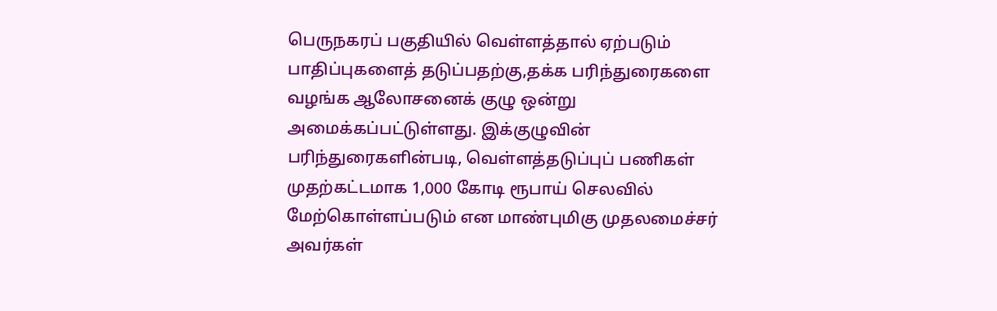பெருநகரப் பகுதியில் வெள்ளத்தால் ஏற்படும் பாதிப்புகளைத் தடுப்பதற்கு,தக்க பரிந்துரைகளை வழங்க ஆலோசனைக் குழு ஒன்று அமைக்கப்பட்டுள்ளது. இக்குழுவின் பரிந்துரைகளின்படி, வெள்ளத்தடுப்புப் பணிகள் முதற்கட்டமாக 1,000 கோடி ரூபாய் செலவில் மேற்கொள்ளப்படும் என மாண்புமிகு முதலமைச்சர் அவர்கள்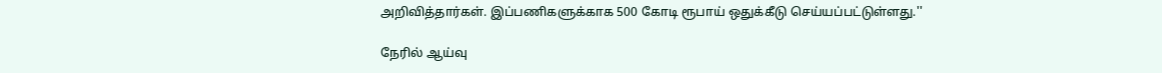அறிவித்தார்கள். இப்பணிகளுக்காக 500 கோடி ரூபாய் ஒதுக்கீடு செய்யப்பட்டுள்ளது.''

நேரில் ஆய்வு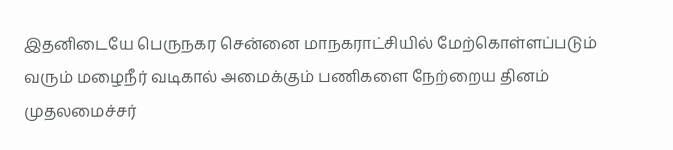இதனிடையே பெருநகர சென்னை மாநகராட்சியில் மேற்கொள்ளப்படும் வரும் மழைநீர் வடிகால் அமைக்கும் பணிகளை நேற்றைய தினம் முதலமைச்சர்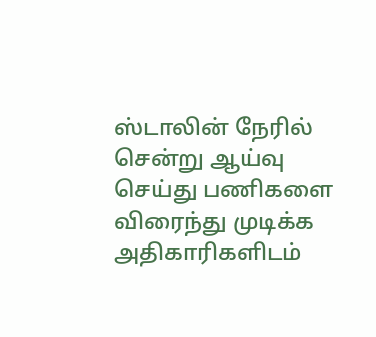ஸ்டாலின் நேரில் சென்று ஆய்வு செய்து பணிகளை விரைந்து முடிக்க அதிகாரிகளிடம்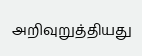அறிவுறுத்தியது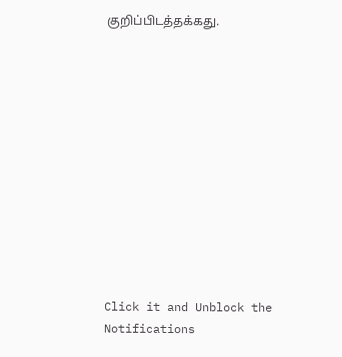குறிப்பிடத்தக்கது.












Click it and Unblock the Notifications